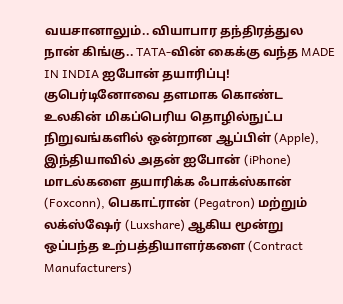வயசானாலும்.. வியாபார தந்திரத்துல நான் கிங்கு.. TATA-வின் கைக்கு வந்த MADE IN INDIA ஐபோன் தயாரிப்பு!
குபெர்டினோவை தளமாக கொண்ட உலகின் மிகப்பெரிய தொழில்நுட்ப நிறுவங்களில் ஒன்றான ஆப்பிள் (Apple), இந்தியாவில் அதன் ஐபோன் (iPhone) மாடல்களை தயாரிக்க ஃபாக்ஸ்கான் (Foxconn), பெகாட்ரான் (Pegatron) மற்றும் லக்ஸ்ஷேர் (Luxshare) ஆகிய மூன்று ஒப்பந்த உற்பத்தியாளர்களை (Contract Manufacturers)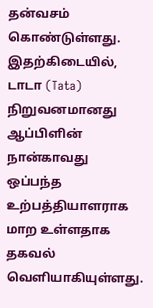தன்வசம் கொண்டுள்ளது.
இதற்கிடையில், டாடா (Tata) நிறுவனமானது ஆப்பிளின் நான்காவது ஒப்பந்த உற்பத்தியாளராக மாற உள்ளதாக தகவல் வெளியாகியுள்ளது.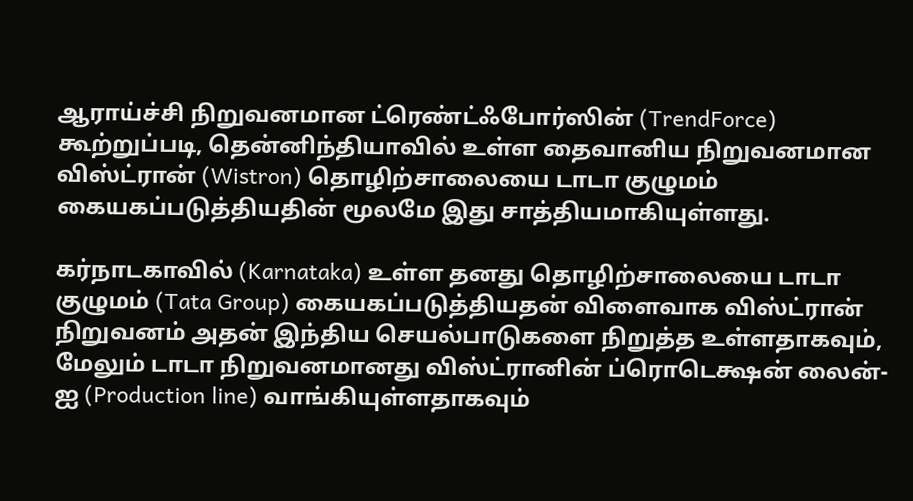ஆராய்ச்சி நிறுவனமான ட்ரெண்ட்ஃபோர்ஸின் (TrendForce) கூற்றுப்படி, தென்னிந்தியாவில் உள்ள தைவானிய நிறுவனமான விஸ்ட்ரான் (Wistron) தொழிற்சாலையை டாடா குழுமம் கையகப்படுத்தியதின் மூலமே இது சாத்தியமாகியுள்ளது.

கர்நாடகாவில் (Karnataka) உள்ள தனது தொழிற்சாலையை டாடா குழுமம் (Tata Group) கையகப்படுத்தியதன் விளைவாக விஸ்ட்ரான் நிறுவனம் அதன் இந்திய செயல்பாடுகளை நிறுத்த உள்ளதாகவும், மேலும் டாடா நிறுவனமானது விஸ்ட்ரானின் ப்ரொடெக்ஷன் லைன்-ஐ (Production line) வாங்கியுள்ளதாகவும்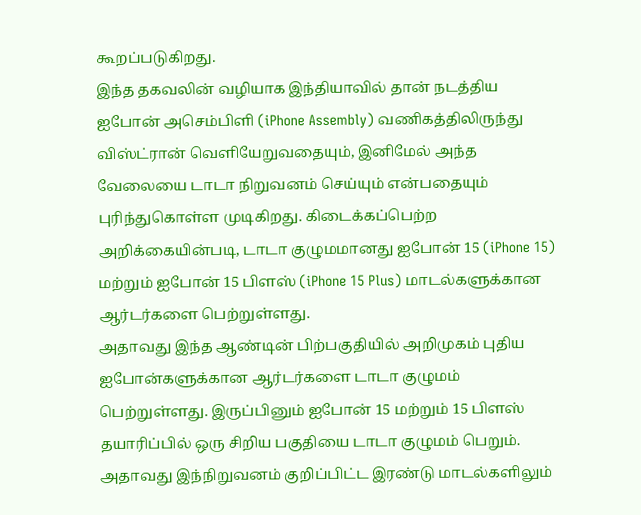கூறப்படுகிறது.
இந்த தகவலின் வழியாக இந்தியாவில் தான் நடத்திய ஐபோன் அசெம்பிளி (iPhone Assembly) வணிகத்திலிருந்து விஸ்ட்ரான் வெளியேறுவதையும், இனிமேல் அந்த வேலையை டாடா நிறுவனம் செய்யும் என்பதையும் புரிந்துகொள்ள முடிகிறது. கிடைக்கப்பெற்ற அறிக்கையின்படி, டாடா குழுமமானது ஐபோன் 15 (iPhone 15) மற்றும் ஐபோன் 15 பிளஸ் (iPhone 15 Plus) மாடல்களுக்கான ஆர்டர்களை பெற்றுள்ளது.
அதாவது இந்த ஆண்டின் பிற்பகுதியில் அறிமுகம் புதிய ஐபோன்களுக்கான ஆர்டர்களை டாடா குழுமம் பெற்றுள்ளது. இருப்பினும் ஐபோன் 15 மற்றும் 15 பிளஸ் தயாரிப்பில் ஒரு சிறிய பகுதியை டாடா குழுமம் பெறும். அதாவது இந்நிறுவனம் குறிப்பிட்ட இரண்டு மாடல்களிலும்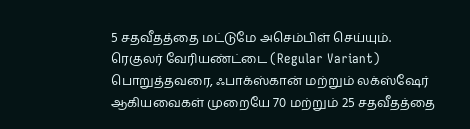5 சதவீதத்தை மட்டுமே அசெம்பிள் செய்யும்.
ரெகுலர் வேரியண்ட்டை (Regular Variant) பொறுத்தவரை, ஃபாக்ஸ்கான் மற்றும் லக்ஸ்ஷேர் ஆகியவைகள் முறையே 70 மற்றும் 25 சதவீதத்தை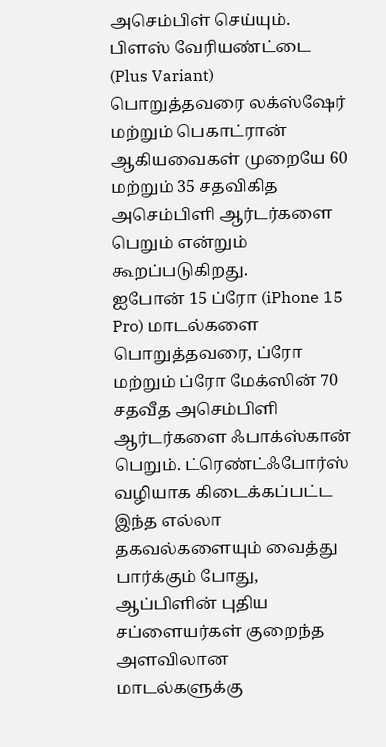அசெம்பிள் செய்யும். பிளஸ் வேரியண்ட்டை (Plus Variant) பொறுத்தவரை லக்ஸ்ஷேர் மற்றும் பெகாட்ரான் ஆகியவைகள் முறையே 60 மற்றும் 35 சதவிகித அசெம்பிளி ஆர்டர்களை பெறும் என்றும் கூறப்படுகிறது.
ஐபோன் 15 ப்ரோ (iPhone 15 Pro) மாடல்களை பொறுத்தவரை, ப்ரோ மற்றும் ப்ரோ மேக்ஸின் 70 சதவீத அசெம்பிளி ஆர்டர்களை ஃபாக்ஸ்கான் பெறும். ட்ரெண்ட்ஃபோர்ஸ் வழியாக கிடைக்கப்பட்ட இந்த எல்லா தகவல்களையும் வைத்து பார்க்கும் போது, ஆப்பிளின் புதிய சப்ளையர்கள் குறைந்த அளவிலான மாடல்களுக்கு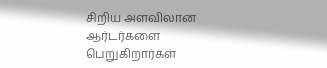சிறிய அளவிலான ஆர்டர்களை பெறுகிறார்கள்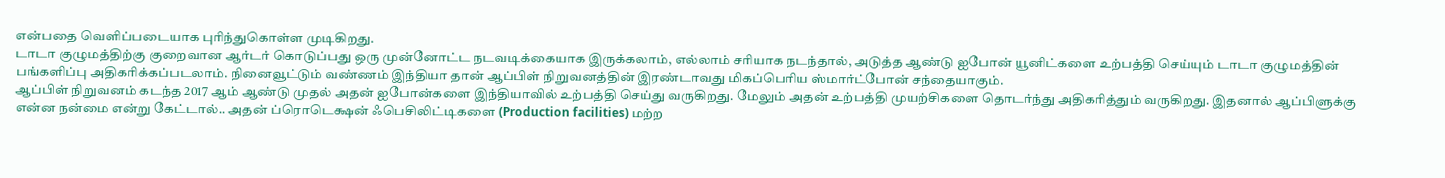என்பதை வெளிப்படையாக புரிந்துகொள்ள முடிகிறது.
டாடா குழுமத்திற்கு குறைவான ஆர்டர் கொடுப்பது ஒரு முன்னோட்ட நடவடிக்கையாக இருக்கலாம், எல்லாம் சரியாக நடந்தால், அடுத்த ஆண்டு ஐபோன் யூனிட்களை உற்பத்தி செய்யும் டாடா குழுமத்தின் பங்களிப்பு அதிகரிக்கப்படலாம். நினைவூட்டும் வண்ணம் இந்தியா தான் ஆப்பிள் நிறுவனத்தின் இரண்டாவது மிகப்பெரிய ஸ்மார்ட்போன் சந்தையாகும்.
ஆப்பிள் நிறுவனம் கடந்த 2017 ஆம் ஆண்டு முதல் அதன் ஐபோன்களை இந்தியாவில் உற்பத்தி செய்து வருகிறது. மேலும் அதன் உற்பத்தி முயற்சிகளை தொடர்ந்து அதிகரித்தும் வருகிறது. இதனால் ஆப்பிளுக்கு என்ன நன்மை என்று கேட்டால்.. அதன் ப்ரொடெக்ஷன் ஃபெசிலிட்டிகளை (Production facilities) மற்ற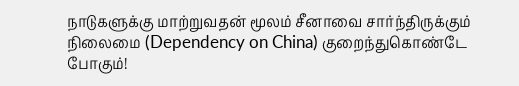நாடுகளுக்கு மாற்றுவதன் மூலம் சீனாவை சார்ந்திருக்கும் நிலைமை (Dependency on China) குறைந்துகொண்டே போகும்!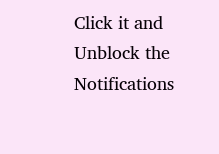Click it and Unblock the Notifications